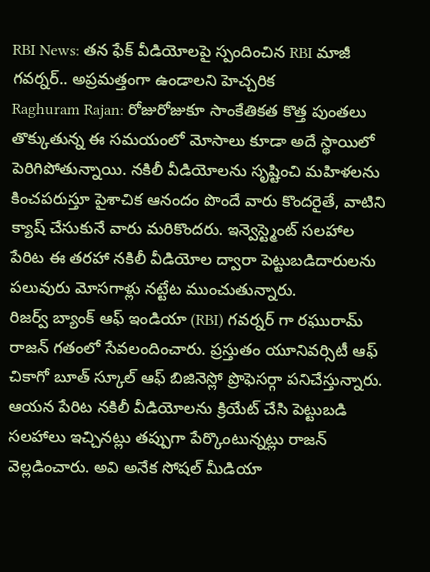RBI News: తన ఫేక్ వీడియోలపై స్పందించిన RBI మాజీ గవర్నర్.. అప్రమత్తంగా ఉండాలని హెచ్చరిక
Raghuram Rajan: రోజురోజుకూ సాంకేతికత కొత్త పుంతలు తొక్కుతున్న ఈ సమయంలో మోసాలు కూడా అదే స్థాయిలో పెరిగిపోతున్నాయి. నకిలీ వీడియోలను సృష్టించి మహిళలను కించపరుస్తూ పైశాచిక ఆనందం పొందే వారు కొందరైతే, వాటిని క్యాష్ చేసుకునే వారు మరికొందరు. ఇన్వెస్ట్మెంట్ సలహాల పేరిట ఈ తరహా నకిలీ వీడియోల ద్వారా పెట్టుబడిదారులను పలువురు మోసగాళ్లు నట్టేట ముంచుతున్నారు.
రిజర్వ్ బ్యాంక్ ఆఫ్ ఇండియా (RBI) గవర్నర్ గా రఘురామ్ రాజన్ గతంలో సేవలందించారు. ప్రస్తుతం యూనివర్సిటీ ఆఫ్ చికాగో బూత్ స్కూల్ ఆఫ్ బిజినెస్లో ప్రొఫెసర్గా పనిచేస్తున్నారు. ఆయన పేరిట నకిలీ వీడియోలను క్రియేట్ చేసి పెట్టుబడి సలహాలు ఇచ్చినట్లు తప్పుగా పేర్కొంటున్నట్లు రాజన్ వెల్లడించారు. అవి అనేక సోషల్ మీడియా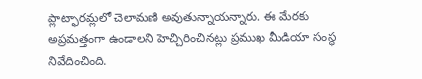ప్లాట్ఫారమ్లలో చెలామణి అవుతున్నాయన్నారు. ఈ మేరకు అప్రమత్తంగా ఉండాలని హెచ్చిరించినట్లు ప్రముఖ మీడియా సంస్థ నివేదించింది.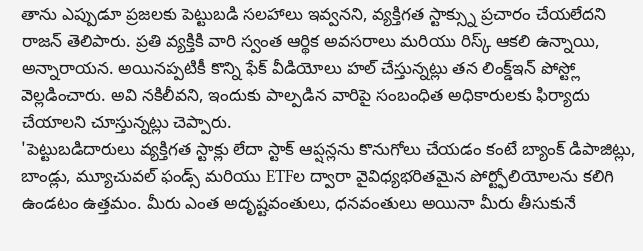తాను ఎప్పుడూ ప్రజలకు పెట్టుబడి సలహాలు ఇవ్వనని, వ్యక్తిగత స్టాక్స్ను ప్రచారం చేయలేదని రాజన్ తెలిపారు. ప్రతి వ్యక్తికి వారి స్వంత ఆర్థిక అవసరాలు మరియు రిస్క్ ఆకలి ఉన్నాయి, అన్నారాయన. అయినప్పటికీ కొన్ని ఫేక్ వీడియోలు హల్ చేస్తున్నట్లు తన లింక్డ్ఇన్ పోస్ట్లో వెల్లడించారు. అవి నకిలీవని, ఇందుకు పాల్పడిన వారిపై సంబంధిత అధికారులకు ఫిర్యాదు చేయాలని చూస్తున్నట్లు చెప్పారు.
'పెట్టుబడిదారులు వ్యక్తిగత స్టాక్లు లేదా స్టాక్ ఆప్షన్లను కొనుగోలు చేయడం కంటే బ్యాంక్ డిపాజిట్లు, బాండ్లు, మ్యూచువల్ ఫండ్స్ మరియు ETFల ద్వారా వైవిధ్యభరితమైన పోర్ట్ఫోలియోలను కలిగి ఉండటం ఉత్తమం. మీరు ఎంత అదృష్టవంతులు, ధనవంతులు అయినా మీరు తీసుకునే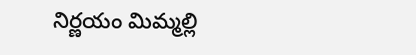నిర్ణయం మిమ్మల్లి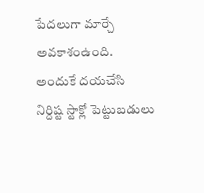పేదలుగా మార్చే అవకాశంఉంది. అందుకే దయచేసి నిర్దిష్ట స్టాక్లో పెట్టుబడులు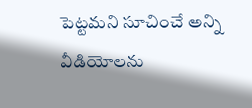పెట్టమని సూచించే అన్ని వీడియోలను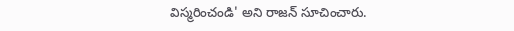విస్మరించండి' అని రాజన్ సూచించారు.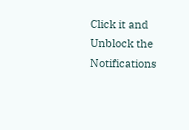Click it and Unblock the Notifications